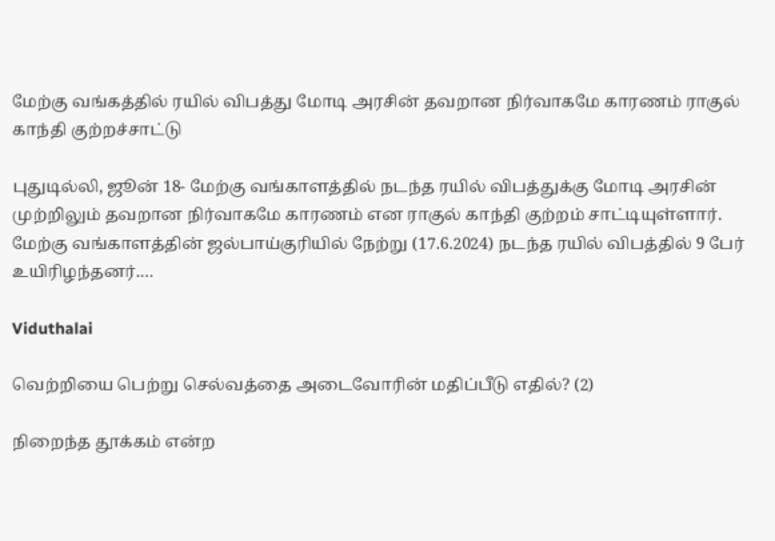மேற்கு வங்கத்தில் ரயில் விபத்து மோடி அரசின் தவறான நிர்வாகமே காரணம் ராகுல் காந்தி குற்றச்சாட்டு

புதுடில்லி, ஜூன் 18- மேற்கு வங்காளத்தில் நடந்த ரயில் விபத்துக்கு மோடி அரசின் முற்றிலும் தவறான நிர்வாகமே காரணம் என ராகுல் காந்தி குற்றம் சாட்டியுள்ளார். மேற்கு வங்காளத்தின் ஜல்பாய்குரியில் நேற்று (17.6.2024) நடந்த ரயில் விபத்தில் 9 பேர் உயிரிழந்தனர்.…

Viduthalai

வெற்றியை பெற்று செல்வத்தை அடைவோரின் மதிப்பீடு எதில்? (2)

நிறைந்த தூக்கம் என்ற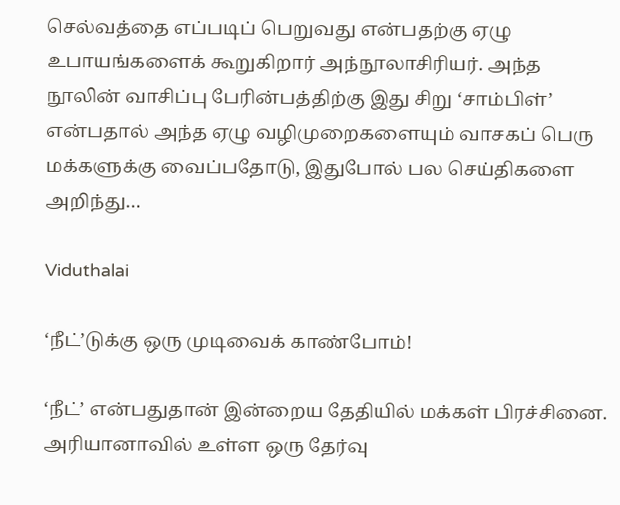செல்வத்தை எப்படிப் பெறுவது என்பதற்கு ஏழு உபாயங்களைக் கூறுகிறார் அந்நூலாசிரியர். அந்த நூலின் வாசிப்பு பேரின்பத்திற்கு இது சிறு ‘சாம்பிள்’ என்பதால் அந்த ஏழு வழிமுறைகளையும் வாசகப் பெரு மக்களுக்கு வைப்பதோடு, இதுபோல் பல செய்திகளை அறிந்து…

Viduthalai

‘நீட்’டுக்கு ஒரு முடிவைக் காண்போம்!

‘நீட்’ என்பதுதான் இன்றைய தேதியில் மக்கள் பிரச்சினை. அரியானாவில் உள்ள ஒரு தேர்வு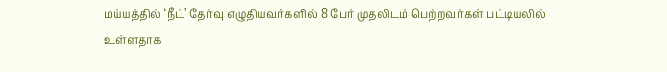மய்யத்தில் ‘நீட்’ தேர்வு எழுதியவர்களில் 8 பேர் முதலிடம் பெற்றவர்கள் பட்டியலில் உள்ளதாக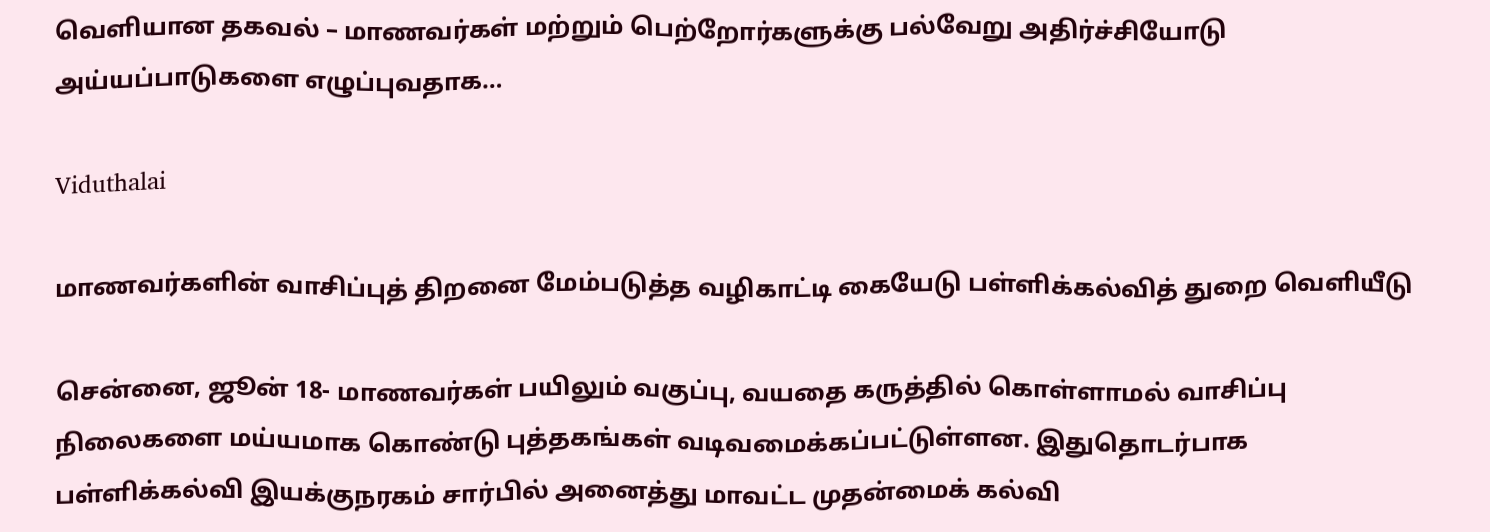வெளியான தகவல் – மாணவர்கள் மற்றும் பெற்றோர்களுக்கு பல்வேறு அதிர்ச்சியோடு அய்யப்பாடுகளை எழுப்புவதாக…

Viduthalai

மாணவர்களின் வாசிப்புத் திறனை மேம்படுத்த வழிகாட்டி கையேடு பள்ளிக்கல்வித் துறை வெளியீடு

சென்னை, ஜூன் 18- மாணவர்கள் பயிலும் வகுப்பு, வயதை கருத்தில் கொள்ளாமல் வாசிப்பு நிலைகளை மய்யமாக கொண்டு புத்தகங்கள் வடிவமைக்கப்பட்டுள்ளன. இதுதொடர்பாக பள்ளிக்கல்வி இயக்குநரகம் சார்பில் அனைத்து மாவட்ட முதன்மைக் கல்வி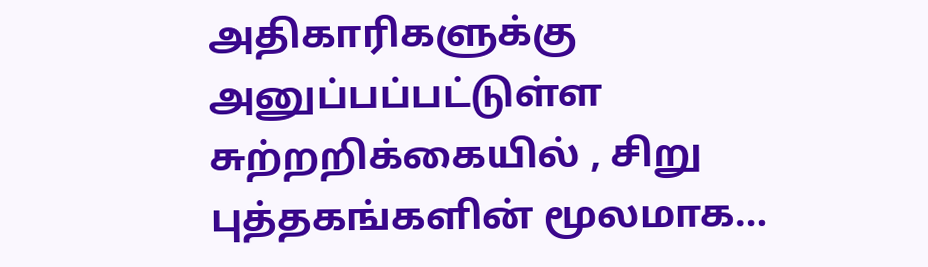அதிகாரிகளுக்கு அனுப்பப்பட்டுள்ள சுற்றறிக்கையில் , சிறு புத்தகங்களின் மூலமாக…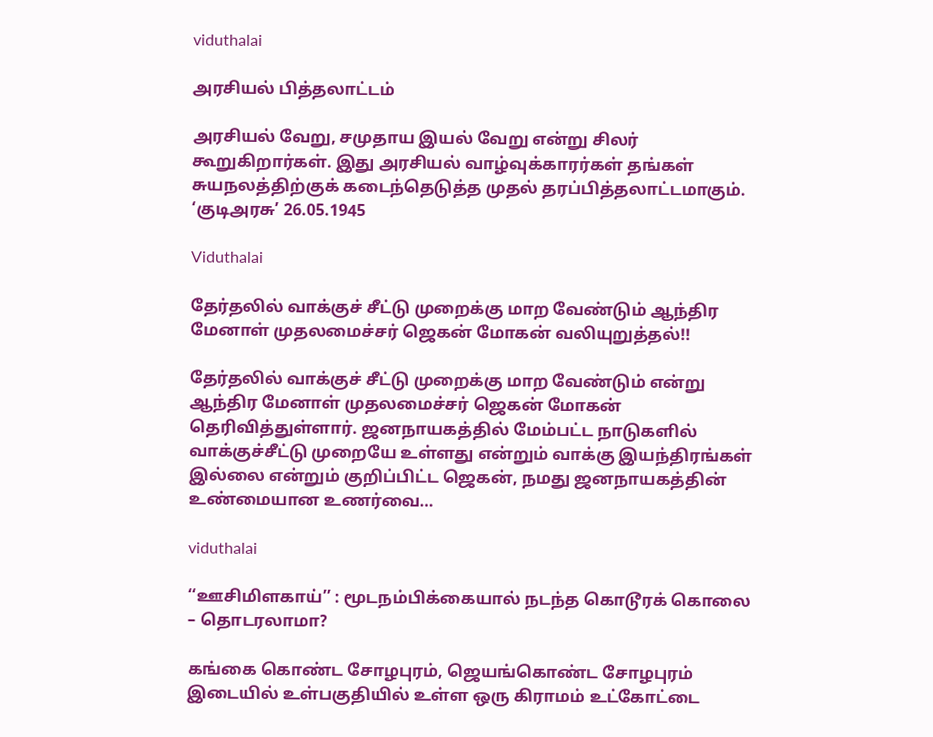viduthalai

அரசியல் பித்தலாட்டம்

அரசியல் வேறு, சமுதாய இயல் வேறு என்று சிலர் கூறுகிறார்கள். இது அரசியல் வாழ்வுக்காரர்கள் தங்கள் சுயநலத்திற்குக் கடைந்தெடுத்த முதல் தரப்பித்தலாட்டமாகும். ‘குடிஅரசு’ 26.05.1945

Viduthalai

தேர்தலில் வாக்குச் சீட்டு முறைக்கு மாற வேண்டும் ஆந்திர மேனாள் முதலமைச்சர் ஜெகன் மோகன் வலியுறுத்தல்!!

தேர்தலில் வாக்குச் சீட்டு முறைக்கு மாற வேண்டும் என்று ஆந்திர மேனாள் முதலமைச்சர் ஜெகன் மோகன் தெரிவித்துள்ளார். ஜனநாயகத்தில் மேம்பட்ட நாடுகளில் வாக்குச்சீட்டு முறையே உள்ளது என்றும் வாக்கு இயந்திரங்கள் இல்லை என்றும் குறிப்பிட்ட ஜெகன், நமது ஜனநாயகத்தின் உண்மையான உணர்வை…

viduthalai

‘‘ஊசிமிளகாய்’’ : மூடநம்பிக்கையால் நடந்த கொடூரக் கொலை – தொடரலாமா?

கங்கை கொண்ட சோழபுரம், ஜெயங்கொண்ட சோழபுரம் இடையில் உள்பகுதியில் உள்ள ஒரு கிராமம் உட்கோட்டை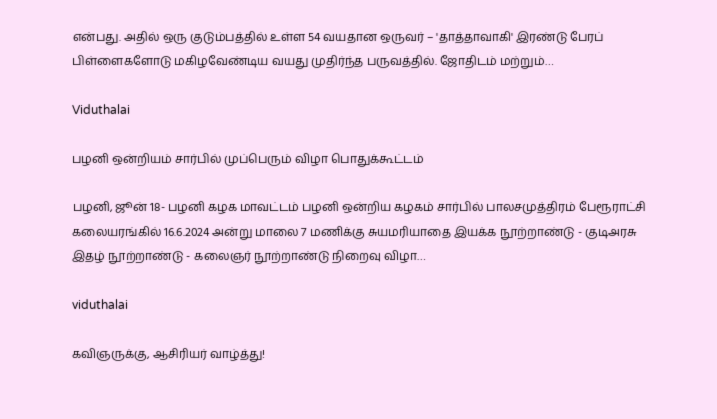என்பது. அதில் ஒரு குடும்பத்தில் உள்ள 54 வயதான ஒருவர் – 'தாத்தாவாகி' இரண்டு பேரப் பிள்ளைகளோடு மகிழவேண்டிய வயது முதிர்ந்த பருவத்தில். ஜோதிடம் மற்றும்…

Viduthalai

பழனி ஒன்றியம் சார்பில் முப்பெரும் விழா பொதுக்கூட்டம்

பழனி, ஜூன் 18- பழனி கழக மாவட்டம் பழனி ஒன்றிய கழகம் சார்பில் பாலசமுத்திரம் பேரூராட்சி கலையரங்கில் 16.6.2024 அன்று மாலை 7 மணிக்கு சுயமரியாதை இயக்க நூற்றாண்டு - குடிஅரசு இதழ் நூற்றாண்டு - கலைஞர் நூற்றாண்டு நிறைவு விழா…

viduthalai

கவிஞருக்கு, ஆசிரியர் வாழ்த்து!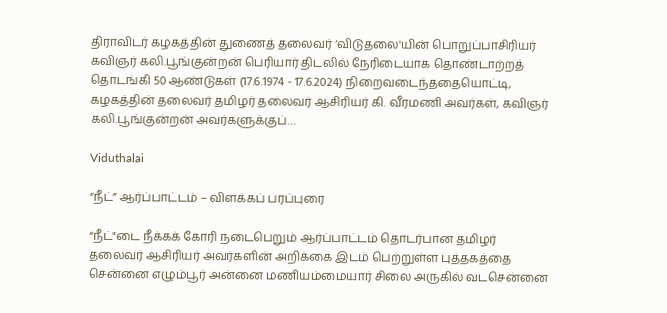திராவிடர் கழகத்தின் துணைத் தலைவர் ‘விடுதலை'யின் பொறுப்பாசிரியர் கவிஞர் கலி.பூங்குன்றன் பெரியார் திடலில் நேரிடையாக தொண்டாற்றத் தொடங்கி 50 ஆண்டுகள் (17.6.1974 - 17.6.2024) நிறைவடைந்ததையொட்டி, கழகத்தின் தலைவர் தமிழர் தலைவர் ஆசிரியர் கி. வீரமணி அவர்கள், கவிஞர் கலி.பூங்குன்றன் அவர்களுக்குப்…

Viduthalai

“நீட்” ஆர்ப்பாட்டம் – விளக்கப் பரப்புரை

“நீட்"டை நீக்கக் கோரி நடைபெறும் ஆர்ப்பாட்டம் தொடர்பான தமிழர் தலைவர் ஆசிரியர் அவர்களின் அறிக்கை இடம் பெற்றுள்ள புத்தகத்தை சென்னை எழும்பூர் அன்னை மணியம்மையார் சிலை அருகில் வடசென்னை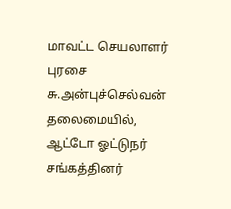மாவட்ட செயலாளர் புரசை சு.அன்புச்செல்வன் தலைமையில், ஆட்டோ ஓட்டுநர் சங்கத்தினர்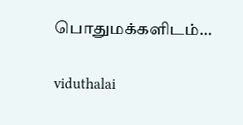பொதுமக்களிடம்…

viduthalai